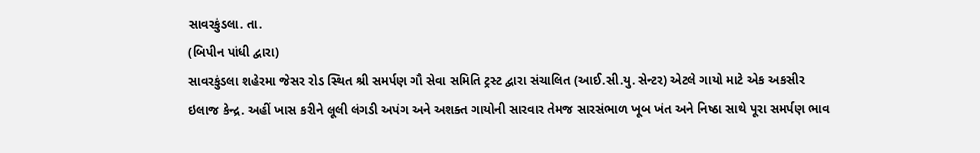સાવરકુંડલા. તા.
(બિપીન પાંધી દ્વારા)
સાવરકુંડલા શહેરમા જેસર રોડ સ્થિત શ્રી સમર્પણ ગૌ સેવા સમિતિ ટ્રસ્ટ દ્વારા સંચાલિત (આઈ.સી.યુ. સેન્ટર) એટલે ગાયો માટે એક અકસીર ઇલાજ કેન્દ્ર. અહીં ખાસ કરીને લૂલી લંગડી અપંગ અને અશક્ત ગાયોની સારવાર તેમજ સારસંભાળ ખૂબ ખંત અને નિષ્ઠા સાથે પૂરા સમર્પણ ભાવ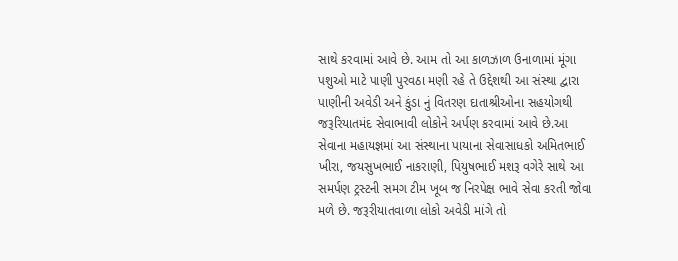સાથે કરવામાં આવે છે. આમ તો આ કાળઝાળ ઉનાળામાં મૂંગા પશુઓ માટે પાણી પુરવઠા મણી રહે તે ઉદ્દેશથી આ સંસ્થા દ્વારા પાણીની અવેડી અને કુંડા નું વિતરણ દાતાશ્રીઓના સહયોગથી જરૂરિયાતમંદ સેવાભાવી લોકોને અર્પણ કરવામાં આવે છે.આ સેવાના મહાયજ્ઞમાં આ સંસ્થાના પાયાના સેવાસાધકો અમિતભાઈ ખીરા, જયસુખભાઈ નાકરાણી, પિયુષભાઈ મશરૂ વગેરે સાથે આ સમર્પણ ટ્રસ્ટની સમગ ટીમ ખૂબ જ નિરપેક્ષ ભાવે સેવા કરતી જોવા મળે છે. જરૂરીયાતવાળા લોકો અવેડી માંગે તો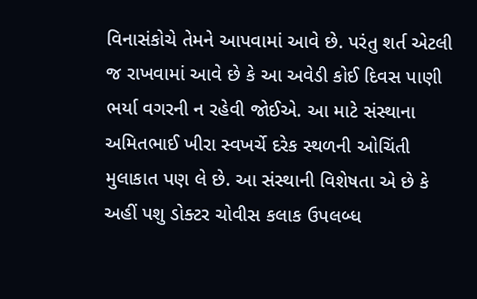વિનાસંકોચે તેમને આપવામાં આવે છે. પરંતુ શર્ત એટલી જ રાખવામાં આવે છે કે આ અવેડી કોઈ દિવસ પાણી ભર્યા વગરની ન રહેવી જોઈએ. આ માટે સંસ્થાના અમિતભાઈ ખીરા સ્વખર્ચે દરેક સ્થળની ઓચિંતી મુલાકાત પણ લે છે. આ સંસ્થાની વિશેષતા એ છે કે અહીં પશુ ડોક્ટર ચોવીસ કલાક ઉપલબ્ધ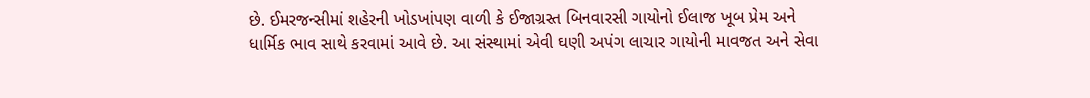છે. ઈમરજન્સીમાં શહેરની ખોડખાંપણ વાળી કે ઈજાગ્રસ્ત બિનવારસી ગાયોનો ઈલાજ ખૂબ પ્રેમ અને ધાર્મિક ભાવ સાથે કરવામાં આવે છે. આ સંસ્થામાં એવી ઘણી અપંગ લાચાર ગાયોની માવજત અને સેવા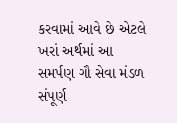કરવામાં આવે છે એટલે ખરાં અર્થમાં આ સમર્પણ ગૌ સેવા મંડળ સંપૂર્ણ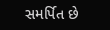સમર્પિત છે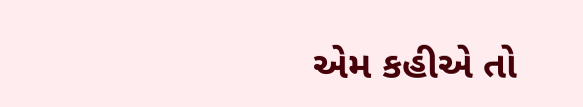એમ કહીએ તો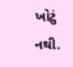ખોટું નથી.